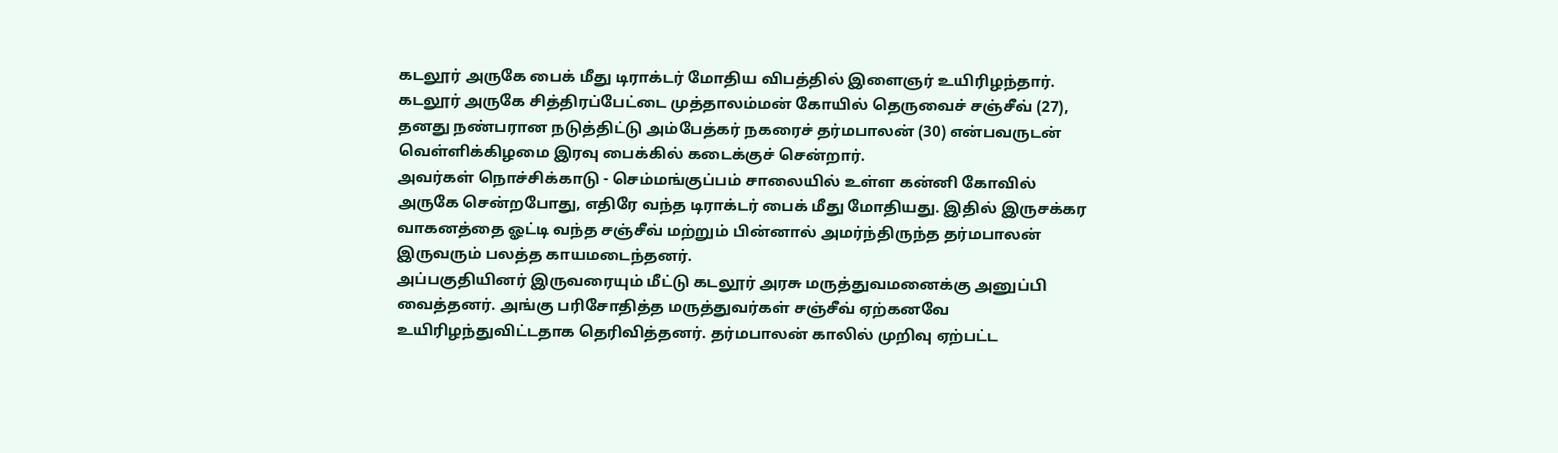கடலூர் அருகே பைக் மீது டிராக்டர் மோதிய விபத்தில் இளைஞர் உயிரிழந்தார்.
கடலூர் அருகே சித்திரப்பேட்டை முத்தாலம்மன் கோயில் தெருவைச் சஞ்சீவ் (27), தனது நண்பரான நடுத்திட்டு அம்பேத்கர் நகரைச் தர்மபாலன் (30) என்பவருடன் வெள்ளிக்கிழமை இரவு பைக்கில் கடைக்குச் சென்றார்.
அவர்கள் நொச்சிக்காடு - செம்மங்குப்பம் சாலையில் உள்ள கன்னி கோவில் அருகே சென்றபோது, எதிரே வந்த டிராக்டர் பைக் மீது மோதியது. இதில் இருசக்கர வாகனத்தை ஓட்டி வந்த சஞ்சீவ் மற்றும் பின்னால் அமர்ந்திருந்த தர்மபாலன் இருவரும் பலத்த காயமடைந்தனர்.
அப்பகுதியினர் இருவரையும் மீட்டு கடலூர் அரசு மருத்துவமனைக்கு அனுப்பி வைத்தனர். அங்கு பரிசோதித்த மருத்துவர்கள் சஞ்சீவ் ஏற்கனவே உயிரிழந்துவிட்டதாக தெரிவித்தனர். தர்மபாலன் காலில் முறிவு ஏற்பட்ட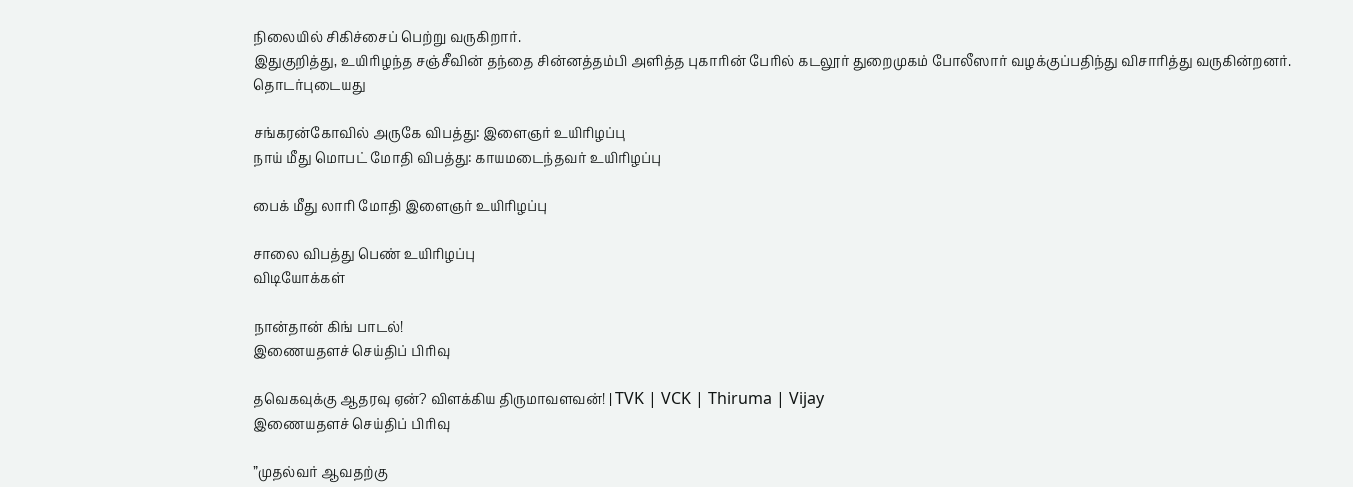நிலையில் சிகிச்சைப் பெற்று வருகிறார்.
இதுகுறித்து, உயிரிழந்த சஞ்சீவின் தந்தை சின்னத்தம்பி அளித்த புகாரின் பேரில் கடலூர் துறைமுகம் போலீஸார் வழக்குப்பதிந்து விசாரித்து வருகின்றனர்.
தொடர்புடையது

சங்கரன்கோவில் அருகே விபத்து: இளைஞர் உயிரிழப்பு
நாய் மீது மொபட் மோதி விபத்து: காயமடைந்தவர் உயிரிழப்பு

பைக் மீது லாரி மோதி இளைஞர் உயிரிழப்பு

சாலை விபத்து பெண் உயிரிழப்பு
விடியோக்கள்

நான்தான் கிங் பாடல்!
இணையதளச் செய்திப் பிரிவு

தவெகவுக்கு ஆதரவு ஏன்? விளக்கிய திருமாவளவன்! | TVK | VCK | Thiruma | Vijay
இணையதளச் செய்திப் பிரிவு

”முதல்வர் ஆவதற்கு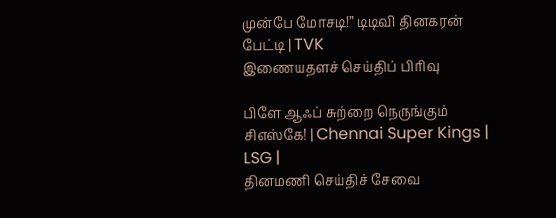முன்பே மோசடி!” டிடிவி தினகரன் பேட்டி | TVK
இணையதளச் செய்திப் பிரிவு

பிளே ஆஃப் சுற்றை நெருங்கும் சிஎஸ்கே! | Chennai Super Kings | LSG |
தினமணி செய்திச் சேவை